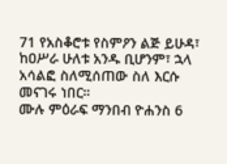71 የአስቆሮቱ የስምዖን ልጅ ይሁዳ፣ ከዐሥራ ሁለቱ አንዱ ቢሆንም፣ ኋላ አሳልፎ ስለሚሰጠው ስለ እርሱ መናገሩ ነበር።
ሙሉ ምዕራፍ ማንበብ ዮሐንስ 6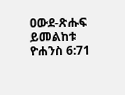ዐውደ-ጽሑፍ ይመልከቱ ዮሐንስ 6:71